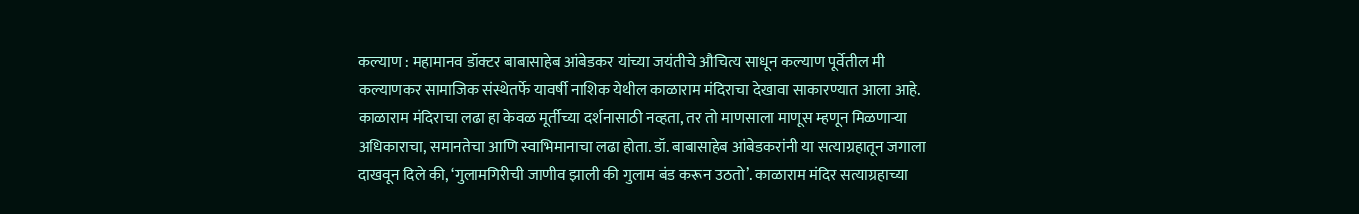कल्याण : महामानव डॉक्टर बाबासाहेब आंबेडकर यांच्या जयंतीचे औचित्य साधून कल्याण पूर्वेतील मी कल्याणकर सामाजिक संस्थेतर्फे यावर्षी नाशिक येथील काळाराम मंदिराचा देखावा साकारण्यात आला आहे. काळाराम मंदिराचा लढा हा केवळ मूर्तीच्या दर्शनासाठी नव्हता, तर तो माणसाला माणूस म्हणून मिळणाऱ्या अधिकाराचा, समानतेचा आणि स्वाभिमानाचा लढा होता. डॉ. बाबासाहेब आंबेडकरांनी या सत्याग्रहातून जगाला दाखवून दिले की, ‘गुलामगिरीची जाणीव झाली की गुलाम बंड करून उठतो’. काळाराम मंदिर सत्याग्रहाच्या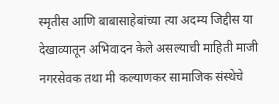स्मृतीस आणि बाबासाहेबांच्या त्या अदम्य जिद्दीस या देखाव्यातून अभिवादन केले असल्याची माहिती माजी नगरसेवक तथा मी कल्याणकर सामाजिक संस्थेचे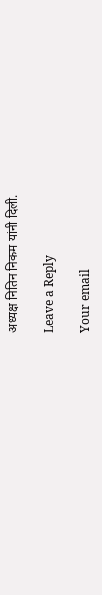अध्यक्ष नितिन निकम यांनी दिली.

Leave a Reply

Your email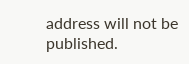address will not be published.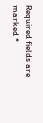Required fields are marked *